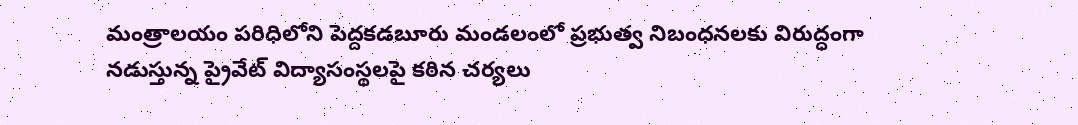మంత్రాలయం పరిధిలోని పెద్దకడబూరు మండలంలో ప్రభుత్వ నిబంధనలకు విరుద్ధంగా నడుస్తున్న ప్రైవేట్ విద్యాసంస్థలపై కఠిన చర్యలు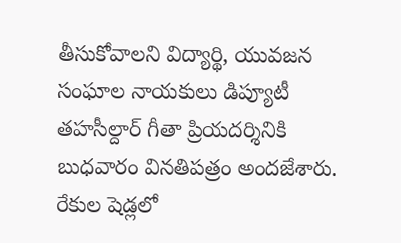తీసుకోవాలని విద్యార్థి, యువజన సంఘాల నాయకులు డిప్యూటీ తహసీల్దార్ గీతా ప్రియదర్శినికి బుధవారం వినతిపత్రం అందజేశారు. రేకుల షెడ్లలో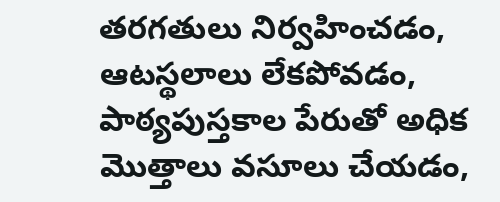తరగతులు నిర్వహించడం, ఆటస్థలాలు లేకపోవడం, పాఠ్యపుస్తకాల పేరుతో అధిక మొత్తాలు వసూలు చేయడం,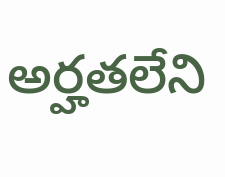అర్హతలేని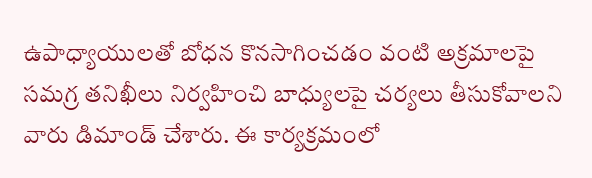ఉపాధ్యాయులతో బోధన కొనసాగించడం వంటి అక్రమాలపై సమగ్ర తనిఖీలు నిర్వహించి బాధ్యులపై చర్యలు తీసుకోవాలని వారు డిమాండ్ చేశారు. ఈ కార్యక్రమంలో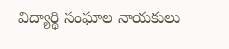విద్యార్థి సంఘాల నాయకులు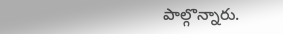పాల్గొన్నారు.